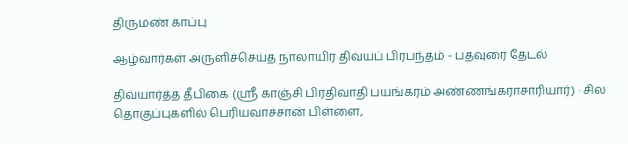திருமண் காப்பு

ஆழ்வார்கள் அருளிச்செய்த நாலாயிர திவ்யப் பிரபந்தம் - பதவுரை தேடல்

திவ்யார்த்த தீபிகை (ஸ்ரீ காஞ்சி பிரதிவாதி பயங்கரம் அண்ணங்கராசாரியார்) · சில தொகுப்புகளில் பெரியவாச்சான் பிள்ளை,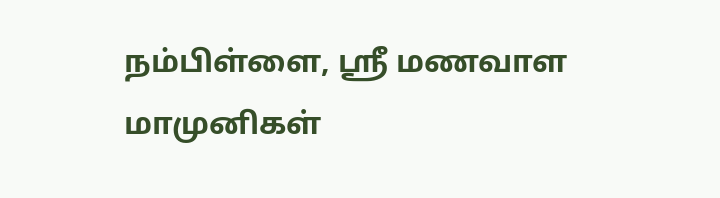நம்பிள்ளை, ஸ்ரீ மணவாள மாமுனிகள்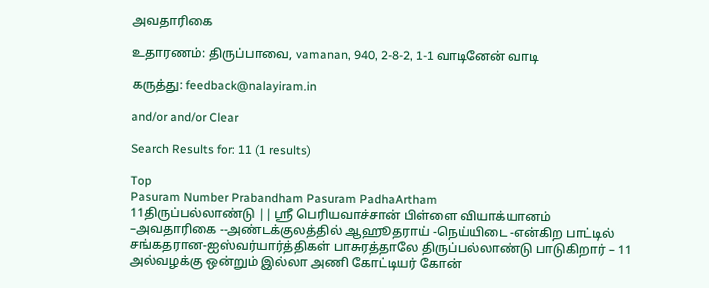அவதாரிகை

உதாரணம்: திருப்பாவை, vamanan, 940, 2-8-2, 1-1 வாடினேன் வாடி

கருத்து: feedback@nalayiram.in

and/or and/or Clear

Search Results for: 11 (1 results)

Top
Pasuram Number Prabandham Pasuram PadhaArtham
11திருப்பல்லாண்டு || ஸ்ரீ பெரியவாச்சான் பிள்ளை வியாக்யானம் –அவதாரிகை --அண்டக்குலத்தில் ஆஹூதராய் -நெய்யிடை -என்கிற பாட்டில் சங்கதரான-ஐஸ்வர்யார்த்திகள் பாசுரத்தாலே திருப்பல்லாண்டு பாடுகிறார் – 11
அல்வழக்கு ஒன்றும் இல்லா அணி கோட்டியர் கோன்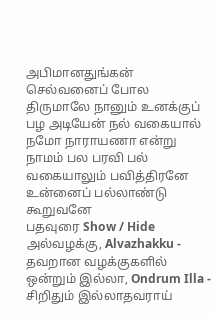அபிமானதுங்கன் செல்வனைப் போல திருமாலே நானும் உனக்குப் பழ அடியேன் நல் வகையால் நமோ நாராயணா என்று நாமம் பல பரவி பல் வகையாலும் பவித்திரனே உன்னைப் பல்லாண்டு கூறுவனே
பதவுரை Show / Hide
அல்வழக்கு, Alvazhakku - தவறான வழக்குகளில்
ஒன்றும் இல்லா, Ondrum Illa - சிறிதும் இல்லாதவராய்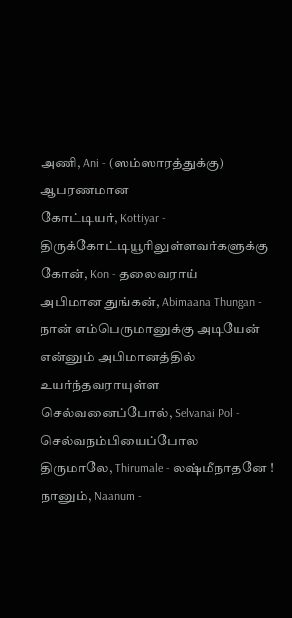அணி, Ani - (ஸம்ஸாரத்துக்கு) ஆபரணமான
கோட்டியர், Kottiyar - திருக்கோட்டியூரிலுள்ளவர்களுக்கு
கோன், Kon - தலைவராய்
அபிமான துங்கன், Abimaana Thungan - நான் எம்பெருமானுக்கு அடியேன் என்னும் அபிமானத்தில் உயர்ந்தவராயுள்ள
செல்வனைப்போல், Selvanai Pol - செல்வநம்பியைப்போல
திருமாலே, Thirumale - லஷ்மீநாதனே !
நானும், Naanum -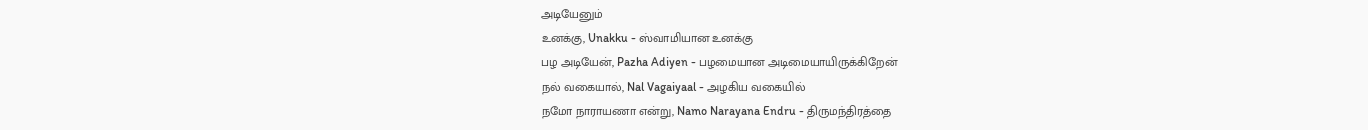அடியேனும்
உனக்கு, Unakku - ஸ்வாமியான உனக்கு
பழ அடியேன், Pazha Adiyen - பழமையான அடிமையாயிருக்கிறேன்
நல் வகையால், Nal Vagaiyaal - அழகிய வகையில்
நமோ நாராயணா என்று, Namo Narayana Endru - திருமந்திரத்தை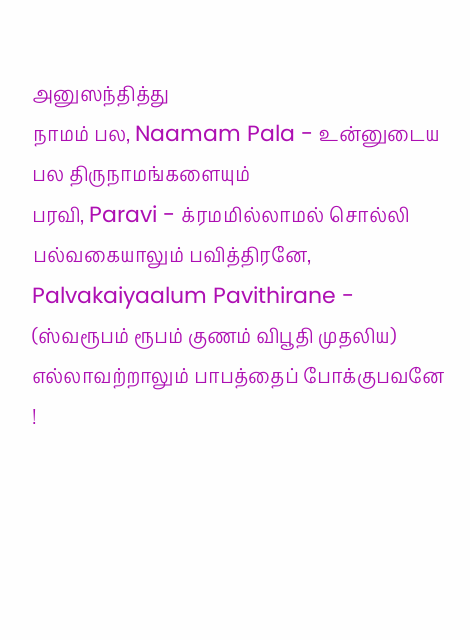அனுஸந்தித்து
நாமம் பல, Naamam Pala - உன்னுடைய பல திருநாமங்களையும்
பரவி, Paravi - க்ரமமில்லாமல் சொல்லி
பல்வகையாலும் பவித்திரனே, Palvakaiyaalum Pavithirane - (ஸ்வரூபம் ரூபம் குணம் விபூதி முதலிய) எல்லாவற்றாலும் பாபத்தைப் போக்குபவனே !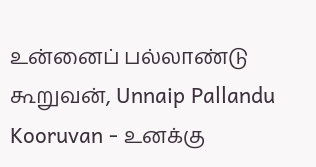உன்னைப் பல்லாண்டு கூறுவன், Unnaip Pallandu Kooruvan - உனக்கு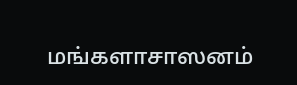மங்களாசாஸனம்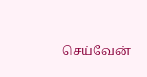செய்வேன்